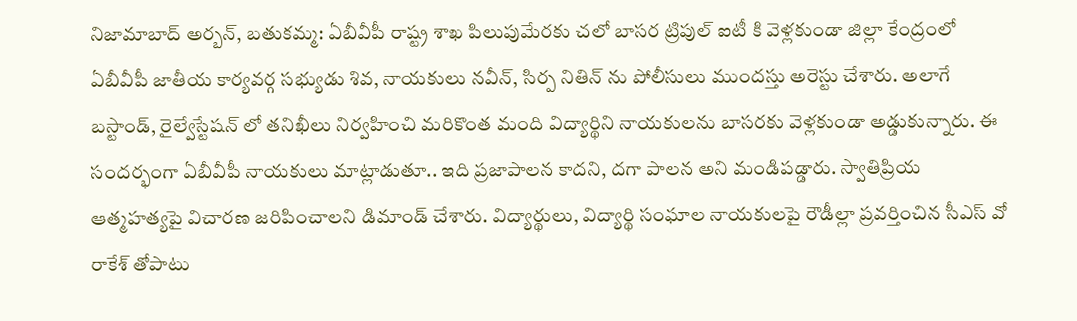నిజామాబాద్ అర్బన్, బతుకమ్మ: ఏబీవీపీ రాష్ట్ర శాఖ పిలుపుమేరకు చలో బాసర ట్రిపుల్ ఐటీ కి వెళ్లకుండా జిల్లా కేంద్రంలో ఏబీవీపీ జాతీయ కార్యవర్గ సభ్యుడు శివ, నాయకులు నవీన్, సిర్ప నితిన్ ను పోలీసులు ముందస్తు అరెస్టు చేశారు. అలాగే బస్టాండ్, రైల్వేస్టేషన్ లో తనిఖీలు నిర్వహించి మరికొంత మంది విద్యార్థిని నాయకులను బాసరకు వెళ్లకుండా అడ్డుకున్నారు. ఈ సందర్భంగా ఏబీవీపీ నాయకులు మాట్లాడుతూ.. ఇది ప్రజాపాలన కాదని, దగా పాలన అని మండిపడ్డారు. స్వాతిప్రియ ఆత్మహత్యపై విచారణ జరిపించాలని డిమాండ్ చేశారు. విద్యార్థులు, విద్యార్థి సంఘాల నాయకులపై రౌడీల్లా ప్రవర్తించిన సీఎస్ వో రాకేశ్ తోపాటు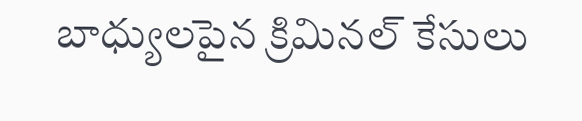బాధ్యులపైన క్రిమినల్ కేసులు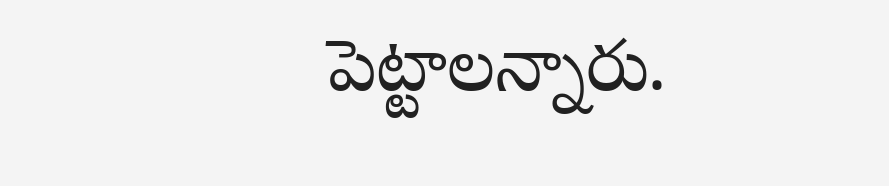పెట్టాలన్నారు.